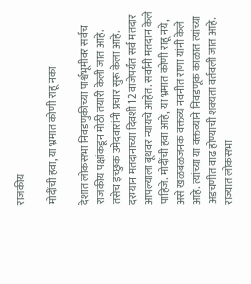राजकीय

मोदींची हवा, या भ्रमात कोणी राहू नका

देशात लोकसभा निवडणुकीच्या पार्श्वभूमीवर सर्वच राजकीय पक्षांकडून मोठी तयारी केली जात आहे. तसेच इच्छुक उमेदवारांनी प्रचार सुरू केला आहे. दरम्यान मतदानाच्या दिवशी 12 वाजेपर्यंत सर्व मतदार आपल्याला बूथवर न्यायचे आहेत. सर्वांनी मतदान केले पाहिजे. मोदींची हवा आहे, या भ्रमात कोणी राहू नये, असे खळबळजनक वक्तव्य नवनीत राणा यांनी केले आहे. त्यांच्या या वक्तव्याने निवडणूक काळात त्यांच्या अडचणीत वाढ होण्याची शक्यता वर्तवली जात आहे.
राज्यात लोकसभा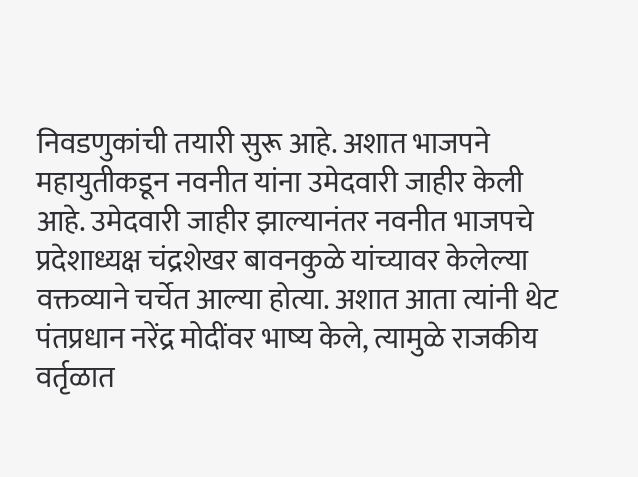निवडणुकांची तयारी सुरू आहे. अशात भाजपने महायुतीकडून नवनीत यांना उमेदवारी जाहीर केली आहे. उमेदवारी जाहीर झाल्यानंतर नवनीत भाजपचे प्रदेशाध्यक्ष चंद्रशेखर बावनकुळे यांच्यावर केलेल्या वक्तव्याने चर्चेत आल्या होत्या. अशात आता त्यांनी थेट पंतप्रधान नरेंद्र मोदींवर भाष्य केले, त्यामुळे राजकीय वर्तृळात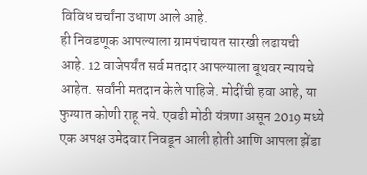विविध चर्चांना उधाण आले आहे.
ही निवडणूक आपल्याला ग्रामपंचायत सारखी लढायची आहे. 12 वाजेपर्यंत सर्व मतदार आपल्याला बूथवर न्यायचे आहेत. सर्वांनी मतदान केले पाहिजे. मोदींची हवा आहे, या फुग्यात कोणी राहू नये. एवढी मोठी यंत्रणा असून 2019 मध्ये एक अपक्ष उमेदवार निवडून आली होती आणि आपला झेंडा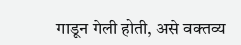गाडून गेली होती, असे वक्तव्य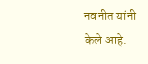नवनीत यांनी केले आहे.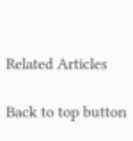Related Articles

Back to top button